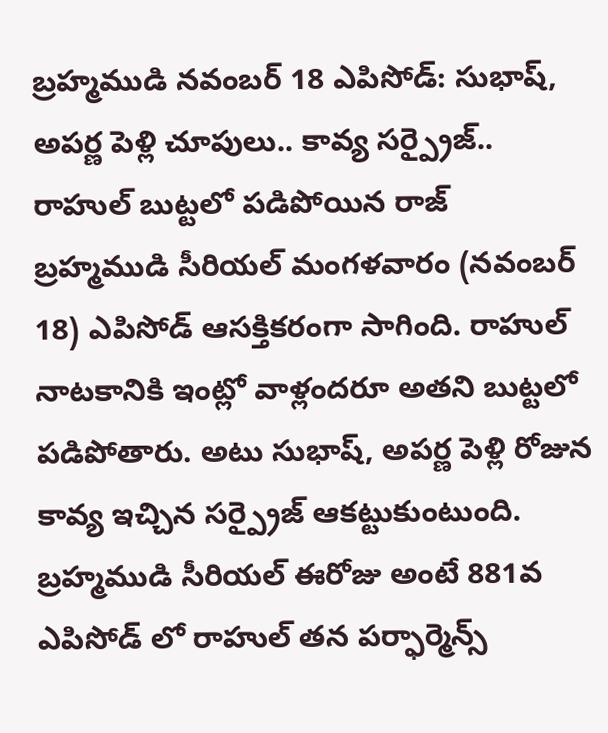బ్రహ్మముడి నవంబర్ 18 ఎపిసోడ్: సుభాష్, అపర్ణ పెళ్లి చూపులు.. కావ్య సర్ప్రైజ్.. రాహుల్ బుట్టలో పడిపోయిన రాజ్
బ్రహ్మముడి సీరియల్ మంగళవారం (నవంబర్ 18) ఎపిసోడ్ ఆసక్తికరంగా సాగింది. రాహుల్ నాటకానికి ఇంట్లో వాళ్లందరూ అతని బుట్టలో పడిపోతారు. అటు సుభాష్, అపర్ణ పెళ్లి రోజున కావ్య ఇచ్చిన సర్ప్రైజ్ ఆకట్టుకుంటుంది.
బ్రహ్మముడి సీరియల్ ఈరోజు అంటే 881వ ఎపిసోడ్ లో రాహుల్ తన పర్ఫార్మెన్స్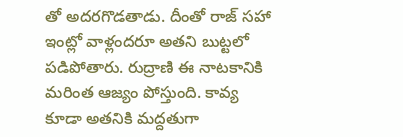తో అదరగొడతాడు. దీంతో రాజ్ సహా ఇంట్లో వాళ్లందరూ అతని బుట్టలో పడిపోతారు. రుద్రాణి ఈ నాటకానికి మరింత ఆజ్యం పోస్తుంది. కావ్య కూడా అతనికి మద్దతుగా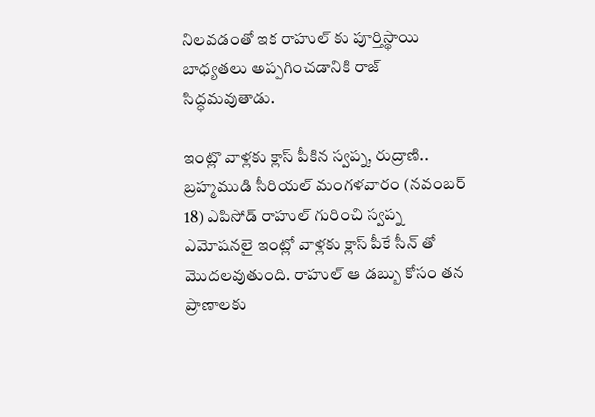నిలవడంతో ఇక రాహుల్ కు పూర్తిస్థాయి బాధ్యతలు అప్పగించడానికి రాజ్ సిద్ధమవుతాడు.

ఇంట్లొ వాళ్లకు క్లాస్ పీకిన స్వప్న, రుద్రాణి..
బ్రహ్మముడి సీరియల్ మంగళవారం (నవంబర్ 18) ఎపిసోడ్ రాహుల్ గురించి స్వప్న ఎమోషనలై ఇంట్లో వాళ్లకు క్లాస్ పీకే సీన్ తో మొదలవుతుంది. రాహుల్ ఆ డబ్బు కోసం తన ప్రాణాలకు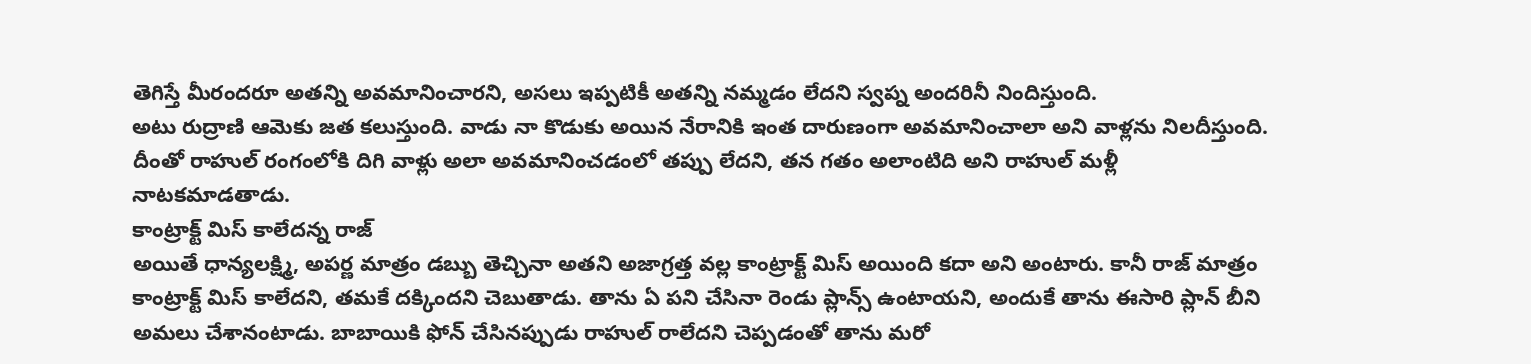తెగిస్తే మీరందరూ అతన్ని అవమానించారని, అసలు ఇప్పటికీ అతన్ని నమ్మడం లేదని స్వప్న అందరినీ నిందిస్తుంది.
అటు రుద్రాణి ఆమెకు జత కలుస్తుంది. వాడు నా కొడుకు అయిన నేరానికి ఇంత దారుణంగా అవమానించాలా అని వాళ్లను నిలదీస్తుంది. దీంతో రాహుల్ రంగంలోకి దిగి వాళ్లు అలా అవమానించడంలో తప్పు లేదని, తన గతం అలాంటిది అని రాహుల్ మళ్లీ నాటకమాడతాడు.
కాంట్రాక్ట్ మిస్ కాలేదన్న రాజ్
అయితే ధాన్యలక్ష్మి, అపర్ణ మాత్రం డబ్బు తెచ్చినా అతని అజాగ్రత్త వల్ల కాంట్రాక్ట్ మిస్ అయింది కదా అని అంటారు. కానీ రాజ్ మాత్రం కాంట్రాక్ట్ మిస్ కాలేదని, తమకే దక్కిందని చెబుతాడు. తాను ఏ పని చేసినా రెండు ప్లాన్స్ ఉంటాయని, అందుకే తాను ఈసారి ప్లాన్ బీని అమలు చేశానంటాడు. బాబాయికి ఫోన్ చేసినప్పుడు రాహుల్ రాలేదని చెప్పడంతో తాను మరో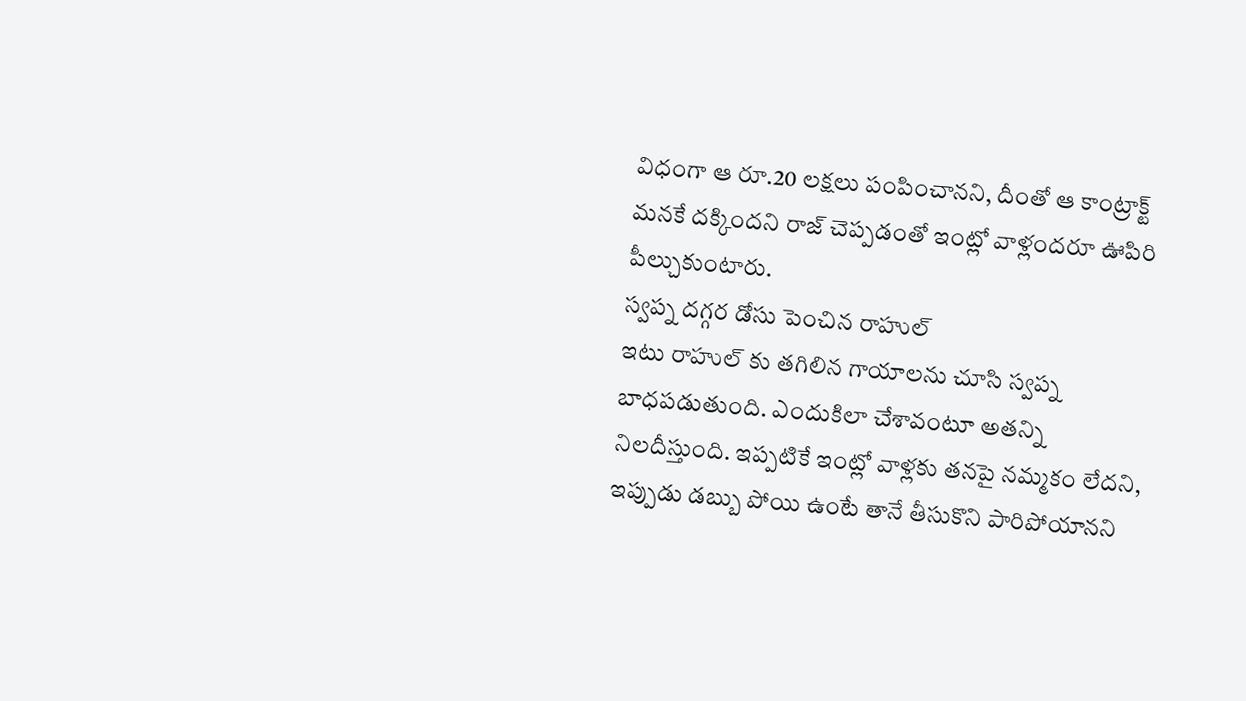విధంగా ఆ రూ.20 లక్షలు పంపించానని, దీంతో ఆ కాంట్రాక్ట్ మనకే దక్కిందని రాజ్ చెప్పడంతో ఇంట్లో వాళ్లందరూ ఊపిరి పీల్చుకుంటారు.
స్వప్న దగ్గర డోసు పెంచిన రాహుల్
ఇటు రాహుల్ కు తగిలిన గాయాలను చూసి స్వప్న బాధపడుతుంది. ఎందుకిలా చేశావంటూ అతన్ని నిలదీస్తుంది. ఇప్పటికే ఇంట్లో వాళ్లకు తనపై నమ్మకం లేదని, ఇప్పుడు డబ్బు పోయి ఉంటే తానే తీసుకొని పారిపోయానని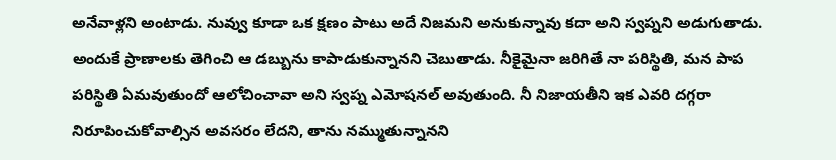అనేవాళ్లని అంటాడు. నువ్వు కూడా ఒక క్షణం పాటు అదే నిజమని అనుకున్నావు కదా అని స్వప్నని అడుగుతాడు.
అందుకే ప్రాణాలకు తెగించి ఆ డబ్బును కాపాడుకున్నానని చెబుతాడు. నీకైమైనా జరిగితే నా పరిస్థితి, మన పాప పరిస్థితి ఏమవుతుందో ఆలోచించావా అని స్వప్న ఎమోషనల్ అవుతుంది. నీ నిజాయతీని ఇక ఎవరి దగ్గరా నిరూపించుకోవాల్సిన అవసరం లేదని, తాను నమ్ముతున్నానని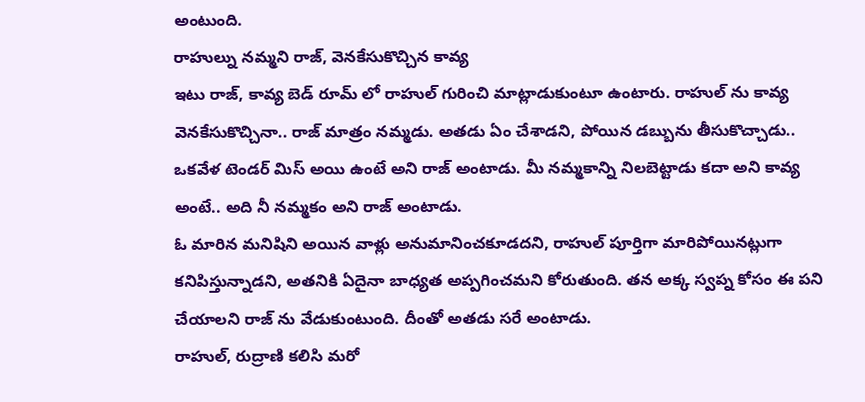అంటుంది.
రాహుల్ను నమ్మని రాజ్, వెనకేసుకొచ్చిన కావ్య
ఇటు రాజ్, కావ్య బెడ్ రూమ్ లో రాహుల్ గురించి మాట్లాడుకుంటూ ఉంటారు. రాహుల్ ను కావ్య వెనకేసుకొచ్చినా.. రాజ్ మాత్రం నమ్మడు. అతడు ఏం చేశాడని, పోయిన డబ్బును తీసుకొచ్చాడు.. ఒకవేళ టెండర్ మిస్ అయి ఉంటే అని రాజ్ అంటాడు. మీ నమ్మకాన్ని నిలబెట్టాడు కదా అని కావ్య అంటే.. అది నీ నమ్మకం అని రాజ్ అంటాడు.
ఓ మారిన మనిషిని అయిన వాళ్లు అనుమానించకూడదని, రాహుల్ పూర్తిగా మారిపోయినట్లుగా కనిపిస్తున్నాడని, అతనికి ఏదైనా బాధ్యత అప్పగించమని కోరుతుంది. తన అక్క స్వప్న కోసం ఈ పని చేయాలని రాజ్ ను వేడుకుంటుంది. దీంతో అతడు సరే అంటాడు.
రాహుల్, రుద్రాణి కలిసి మరో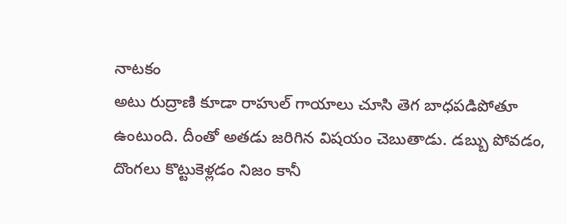నాటకం
అటు రుద్రాణి కూడా రాహుల్ గాయాలు చూసి తెగ బాధపడిపోతూ ఉంటుంది. దీంతో అతడు జరిగిన విషయం చెబుతాడు. డబ్బు పోవడం, దొంగలు కొట్టుకెళ్లడం నిజం కానీ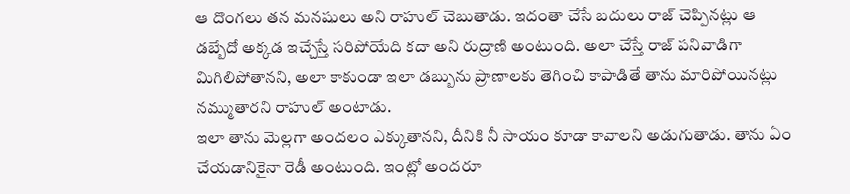ఆ దొంగలు తన మనషులు అని రాహుల్ చెబుతాడు. ఇదంతా చేసే బదులు రాజ్ చెప్పినట్లు ఆ డబ్బేదో అక్కడ ఇచ్చేస్తే సరిపోయేది కదా అని రుద్రాణి అంటుంది. అలా చేస్తే రాజ్ పనివాడిగా మిగిలిపోతానని, అలా కాకుండా ఇలా డబ్బును ప్రాణాలకు తెగించి కాపాడితే తాను మారిపోయినట్లు నమ్ముతారని రాహుల్ అంటాడు.
ఇలా తాను మెల్లగా అందలం ఎక్కుతానని, దీనికి నీ సాయం కూడా కావాలని అడుగుతాడు. తాను ఏం చేయడానికైనా రెడీ అంటుంది. ఇంట్లో అందరూ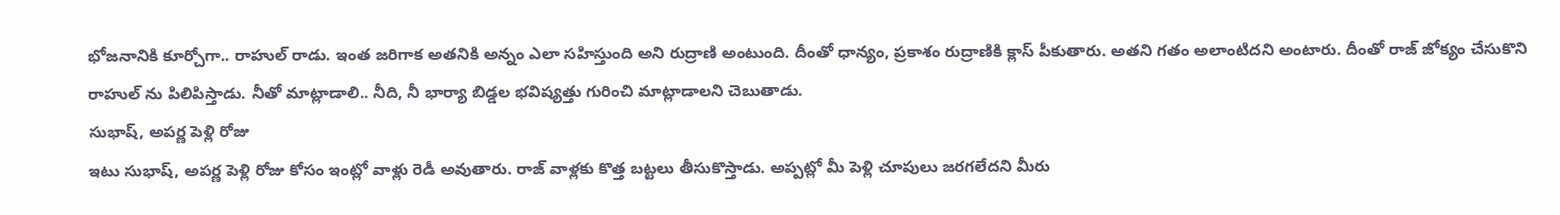భోజనానికి కూర్చోగా.. రాహుల్ రాడు. ఇంత జరిగాక అతనికి అన్నం ఎలా సహిస్తుంది అని రుద్రాణి అంటుంది. దీంతో ధాన్యం, ప్రకాశం రుద్రాణికి క్లాస్ పీకుతారు. అతని గతం అలాంటిదని అంటారు. దీంతో రాజ్ జోక్యం చేసుకొని రాహుల్ ను పిలిపిస్తాడు. నీతో మాట్లాడాలి.. నీది, నీ భార్యా బిడ్డల భవిష్యత్తు గురించి మాట్లాడాలని చెబుతాడు.
సుభాష్, అపర్ణ పెళ్లి రోజు
ఇటు సుభాష్, అపర్ణ పెళ్లి రోజు కోసం ఇంట్లో వాళ్లు రెడీ అవుతారు. రాజ్ వాళ్లకు కొత్త బట్టలు తీసుకొస్తాడు. అప్పట్లో మీ పెళ్లి చూపులు జరగలేదని మీరు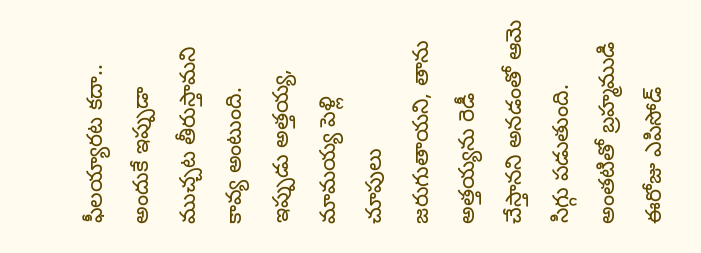ఫీలయ్యారట కదా.. అందుకే ఇప్పుడా ముచ్చట తీరుస్తామని కావ్య అంటుంది. ఇప్పుడు అత్తయ్య, మామయ్య పెళ్లి చూపులు జరుగుతాయని, తాను అత్తయ్యను రెడీ చేస్తానని అనడంతో ఆమె సిగ్గు పడుతుంది. అంతటితో బ్రహ్మముడి ఈరోజు ఎపిసోడ్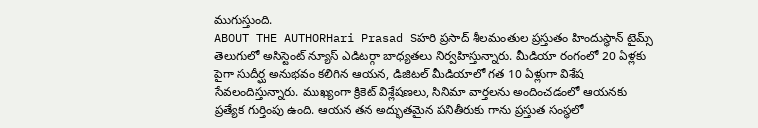ముగుస్తుంది.
ABOUT THE AUTHORHari Prasad Sహరి ప్రసాద్ శీలమంతుల ప్రస్తుతం హిందుస్థాన్ టైమ్స్ తెలుగులో అసిస్టెంట్ న్యూస్ ఎడిటర్గా బాధ్యతలు నిర్వహిస్తున్నారు. మీడియా రంగంలో 20 ఏళ్లకు పైగా సుదీర్ఘ అనుభవం కలిగిన ఆయన, డిజిటల్ మీడియాలో గత 10 ఏళ్లుగా విశేష సేవలందిస్తున్నారు. ముఖ్యంగా క్రికెట్ విశ్లేషణలు, సినిమా వార్తలను అందించడంలో ఆయనకు ప్రత్యేక గుర్తింపు ఉంది. ఆయన తన అద్భుతమైన పనితీరుకు గాను ప్రస్తుత సంస్థలో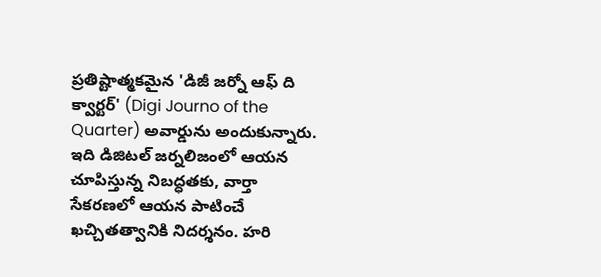ప్రతిష్టాత్మకమైన 'డిజీ జర్నో ఆఫ్ ది క్వార్టర్' (Digi Journo of the Quarter) అవార్డును అందుకున్నారు. ఇది డిజిటల్ జర్నలిజంలో ఆయన చూపిస్తున్న నిబద్ధతకు, వార్తా సేకరణలో ఆయన పాటించే ఖచ్చితత్వానికి నిదర్శనం. హరి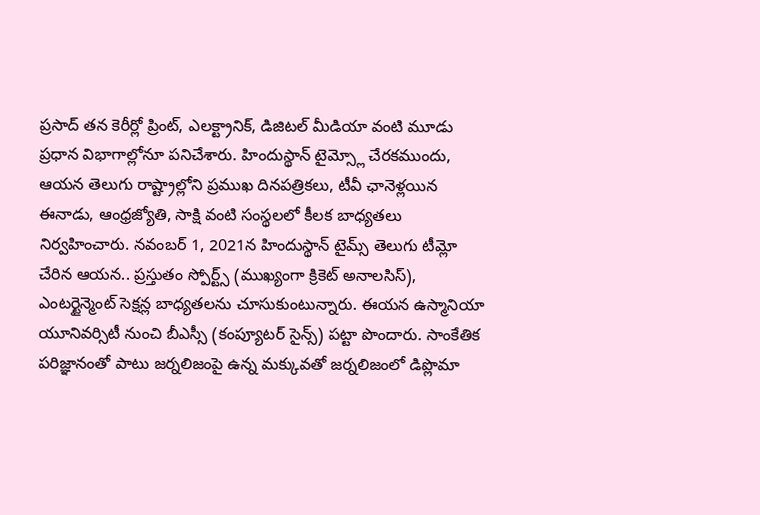ప్రసాద్ తన కెరీర్లో ప్రింట్, ఎలక్ట్రానిక్, డిజిటల్ మీడియా వంటి మూడు ప్రధాన విభాగాల్లోనూ పనిచేశారు. హిందుస్థాన్ టైమ్స్లో చేరకముందు, ఆయన తెలుగు రాష్ట్రాల్లోని ప్రముఖ దినపత్రికలు, టీవీ ఛానెళ్లయిన ఈనాడు, ఆంధ్రజ్యోతి, సాక్షి వంటి సంస్థలలో కీలక బాధ్యతలు నిర్వహించారు. నవంబర్ 1, 2021న హిందుస్థాన్ టైమ్స్ తెలుగు టీమ్లో చేరిన ఆయన.. ప్రస్తుతం స్పోర్ట్స్ (ముఖ్యంగా క్రికెట్ అనాలసిస్), ఎంటర్టైన్మెంట్ సెక్షన్ల బాధ్యతలను చూసుకుంటున్నారు. ఈయన ఉస్మానియా యూనివర్సిటీ నుంచి బీఎస్సీ (కంప్యూటర్ సైన్స్) పట్టా పొందారు. సాంకేతిక పరిజ్ఞానంతో పాటు జర్నలిజంపై ఉన్న మక్కువతో జర్నలిజంలో డిప్లొమా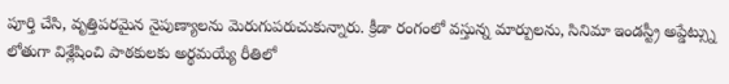పూర్తి చేసి, వృత్తిపరమైన నైపుణ్యాలను మెరుగుపరుచుకున్నారు. క్రీడా రంగంలో వస్తున్న మార్పులను, సినిమా ఇండస్ట్రీ అప్డేట్స్ను లోతుగా విశ్లేషించి పాఠకులకు అర్థమయ్యే రీతిలో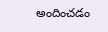అందించడం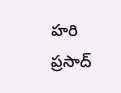హరి ప్రసాద్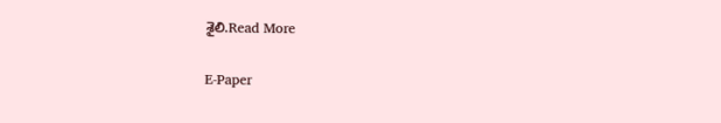శైలి.Read More

E-Paper